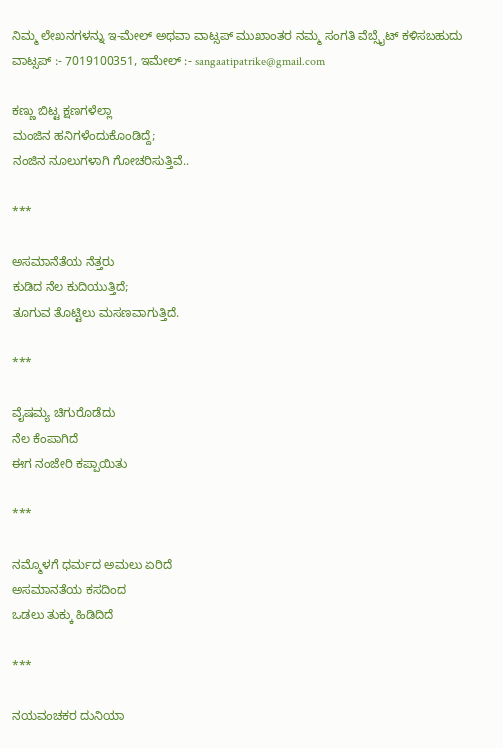ನಿಮ್ಮ ಲೇಖನಗಳನ್ನು ಇ-ಮೇಲ್ ಅಥವಾ ವಾಟ್ಸಪ್ ಮುಖಾಂತರ ನಮ್ಮ ಸಂಗತಿ ವೆಬ್ಸೈಟ್ ಕಳಿಸಬಹುದು ವಾಟ್ಸಪ್‌ :- 7019100351, ಇಮೇಲ್ :- sangaatipatrike@gmail.com

ಕಣ್ಣು ಬಿಟ್ಟ ಕ್ಷಣಗಳೆಲ್ಲಾ
ಮಂಜಿನ ಹನಿಗಳೆಂದುಕೊಂಡಿದ್ದೆ;
ನಂಜಿನ ನೂಲುಗಳಾಗಿ ಗೋಚರಿಸುತ್ತಿವೆ..

***

ಅಸಮಾನೆತೆಯ ನೆತ್ತರು
ಕುಡಿದ ನೆಲ ಕುದಿಯುತ್ತಿದೆ;
ತೂಗುವ ತೊಟ್ಟಿಲು ಮಸಣವಾಗುತ್ತಿದೆ.

***

ವೈಷಮ್ಯ ಚಿಗುರೊಡೆದು
ನೆಲ ಕೆಂಪಾಗಿದೆ
ಈಗ ನಂಜೇರಿ ಕಪ್ಪಾಯಿತು

***

ನಮ್ಮೊಳಗೆ ಧರ್ಮದ ಅಮಲು ಏರಿದೆ
ಅಸಮಾನತೆಯ ಕಸದಿಂದ
ಒಡಲು ತುಕ್ಕು ಹಿಡಿದಿದೆ

***

ನಯವಂಚಕರ ದುನಿಯಾ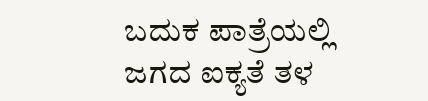ಬದುಕ ಪಾತ್ರೆಯಲ್ಲಿ
ಜಗದ ಐಕ್ಯತೆ ತಳ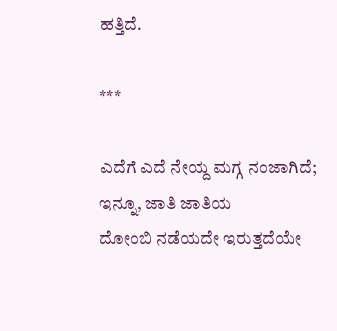ಹತ್ತಿದೆ.

***

ಎದೆಗೆ ಎದೆ ನೇಯ್ದ ಮಗ್ಗ ನಂಜಾಗಿದೆ;
ಇನ್ನೂ, ಜಾತಿ ಜಾತಿಯ
ದೋಂಬಿ ನಡೆಯದೇ ಇರುತ್ತದೆಯೇ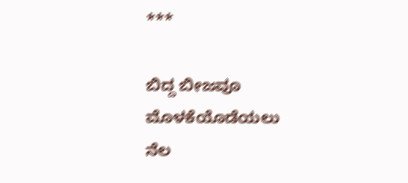***

ಬಿದ್ದ ಬೀಜವೂ
ಮೊಳಕೆಯೊಡೆಯಲು
ನೆಲ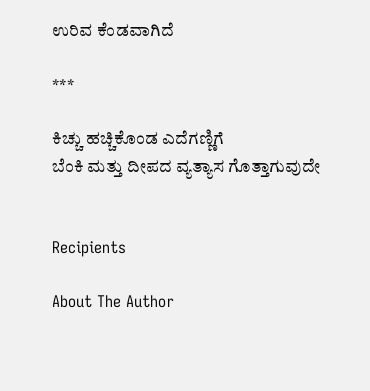ಉರಿವ ಕೆಂಡವಾಗಿದೆ

***

ಕಿಚ್ಚು ಹಚ್ಚಿಕೊಂಡ ಎದೆಗಣ್ಣಿಗೆ
ಬೆಂಕಿ ಮತ್ತು ದೀಪದ ವ್ಯತ್ಯಾಸ ಗೊತ್ತಾಗುವುದೇ


Recipients

About The Author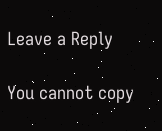Leave a Reply

You cannot copy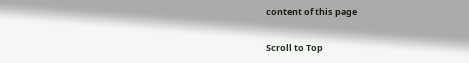content of this page

Scroll to Top